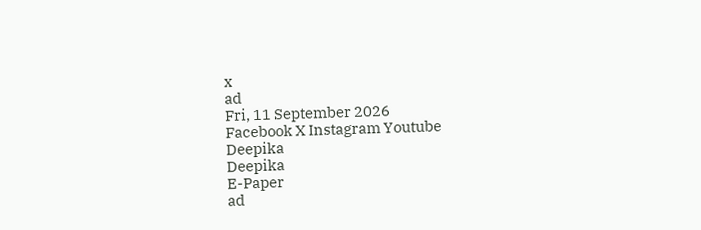x
ad
Fri, 11 September 2026
Facebook X Instagram Youtube
Deepika
Deepika
E-Paper
ad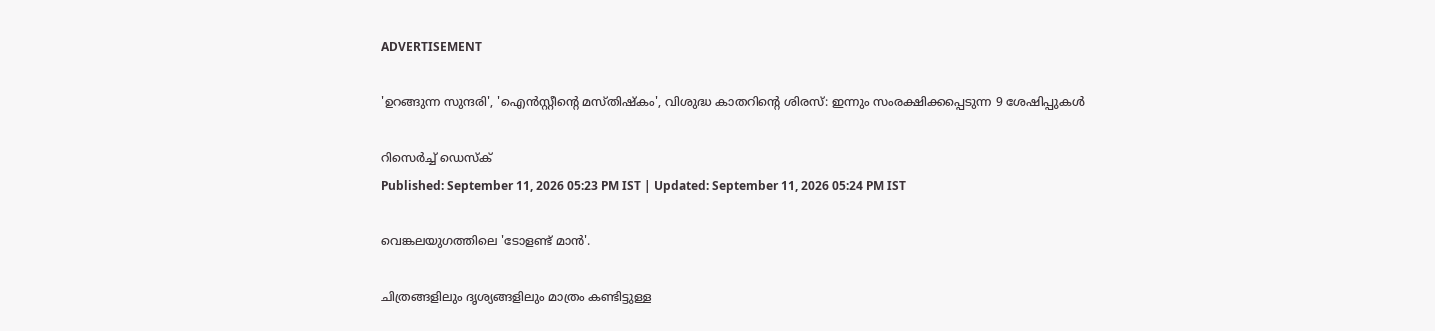ADVERTISEMENT

'ഉറങ്ങുന്ന സുന്ദരി', 'ഐന്‍സ്റ്റീന്‍റെ മസ്തിഷ്‌കം', വിശുദ്ധ കാതറിന്‍റെ ശിരസ്: ഇന്നും സംരക്ഷിക്കപ്പെടുന്ന 9 ശേഷിപ്പുകൾ

റിസെർച്ച് ഡെസ്‌ക്
Published: September 11, 2026 05:23 PM IST | Updated: September 11, 2026 05:24 PM IST

വെങ്കലയുഗത്തിലെ 'ടോളണ്ട് മാൻ'.

ചിത്രങ്ങളിലും ദൃശ്യങ്ങളിലും മാത്രം കണ്ടിട്ടുള്ള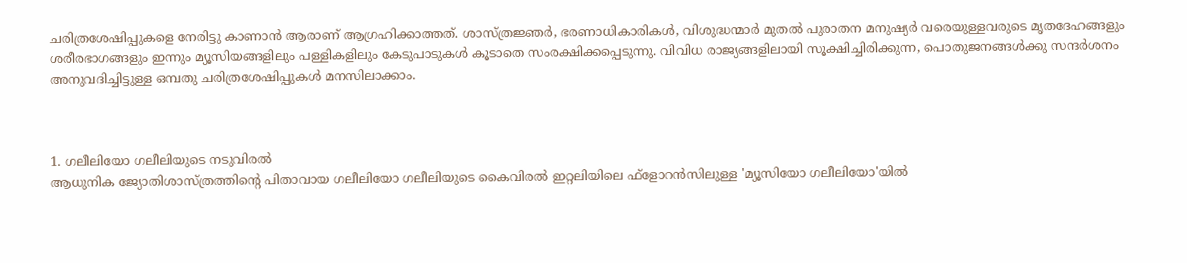ചരിത്രശേഷിപ്പുകളെ നേരിട്ടു കാണാൻ ആരാണ് ആഗ്രഹിക്കാത്തത്. ശാസ്ത്രജ്ഞര്‍, ഭരണാധികാരികള്‍, വിശുദ്ധന്മാര്‍ മുതല്‍ പുരാതന മനുഷ്യര്‍ വരെയുള്ളവരുടെ മൃതദേഹങ്ങളും ശരീരഭാഗങ്ങളും ഇന്നും മ്യൂസിയങ്ങളിലും പള്ളികളിലും കേടുപാടുകള്‍ കൂടാതെ സംരക്ഷിക്കപ്പെടുന്നു. വിവിധ രാജ്യങ്ങളിലായി സൂക്ഷിച്ചിരിക്കുന്ന, പൊതുജനങ്ങൾക്കു സന്ദർശനം അനുവദിച്ചിട്ടുള്ള ഒമ്പതു ചരിത്രശേഷിപ്പുകൾ മനസിലാക്കാം.



1. ഗലീലിയോ ഗലീലിയുടെ നടുവിരല്‍
ആധുനിക ജ്യോതിശാസ്ത്രത്തിന്‍റെ പിതാവായ ഗലീലിയോ ഗലീലിയുടെ കൈവിരല്‍ ഇറ്റലിയിലെ ഫ്ളോറന്‍സിലുള്ള 'മ്യൂസിയോ ഗലീലിയോ'യില്‍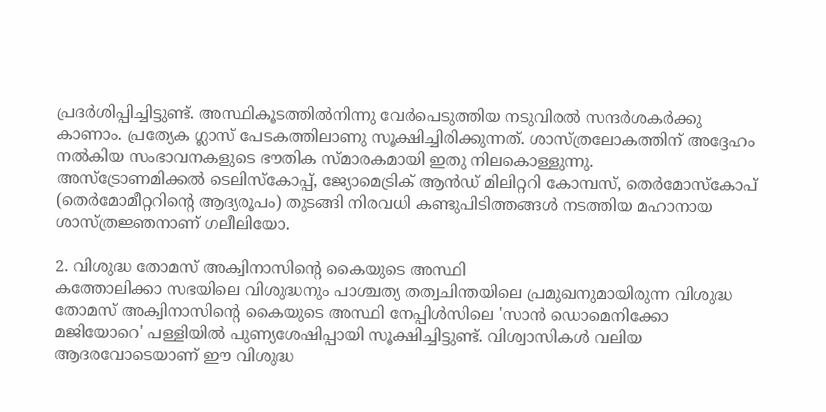പ്രദര്‍ശിപ്പിച്ചിട്ടുണ്ട്. അസ്ഥികൂടത്തില്‍നിന്നു വേര്‍പെടുത്തിയ നടുവിരൽ സന്ദർശകർക്കു കാണാം. പ്രത്യേക ഗ്ലാസ് പേടകത്തിലാണു സൂക്ഷിച്ചിരിക്കുന്നത്. ശാസ്ത്രലോകത്തിന് അദ്ദേഹം നല്‍കിയ സംഭാവനകളുടെ ഭൗതിക സ്മാരകമായി ഇതു നിലകൊള്ളുന്നു.
അസ്ട്രോണമിക്കൽ ടെലിസ്കോപ്പ്, ജ്യോമെട്രിക് ആൻഡ് മിലിറ്ററി കോമ്പസ്, തെർമോസ്കോപ് (തെർമോമീറ്ററിന്‍റെ ആദ്യരൂപം) തുടങ്ങി നിരവധി കണ്ടുപിടിത്തങ്ങൾ നടത്തിയ മഹാനായ ശാസ്ത്രജ്ഞനാണ് ഗലീലിയോ.

2. വിശുദ്ധ തോമസ് അക്വിനാസിന്‍റെ കൈയുടെ അസ്ഥി
കത്തോലിക്കാ സഭയിലെ വിശുദ്ധനും പാശ്ചത്യ തത്വചിന്തയിലെ പ്രമുഖനുമായിരുന്ന വിശുദ്ധ തോമസ് അക്വിനാസിന്‍റെ കൈയുടെ അസ്ഥി നേപ്പിള്‍സിലെ 'സാന്‍ ഡൊമെനിക്കോ മജിയോറെ' പള്ളിയില്‍ പുണ്യശേഷിപ്പായി സൂക്ഷിച്ചിട്ടുണ്ട്. വിശ്വാസികള്‍ വലിയ ആദരവോടെയാണ് ഈ വിശുദ്ധ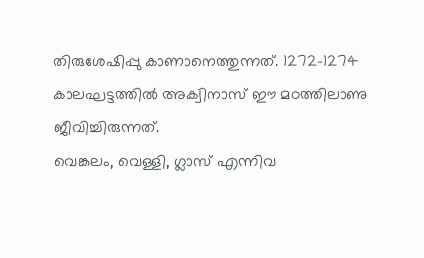തിരുശേഷിപ്പു കാണാനെത്തുന്നത്. 1272-1274 കാലഘട്ടത്തിൽ അക്വിനാസ് ഈ മഠത്തിലാണു ജീവിച്ചിരുന്നത്.
വെങ്കലം, വെള്ളി, ഗ്ലാസ് എന്നിവ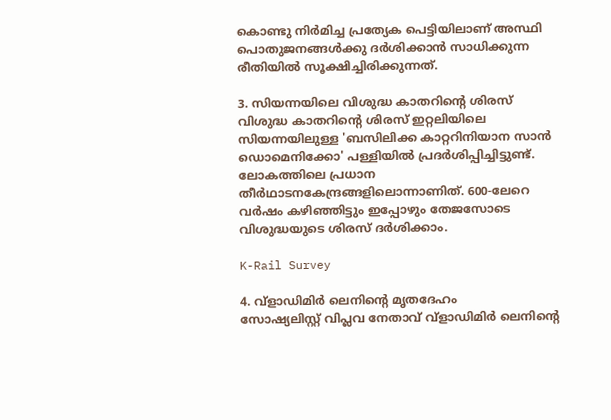കൊണ്ടു നിർമിച്ച പ്രത്യേക പെട്ടിയിലാണ് അസ്ഥി പൊതുജനങ്ങൾക്കു ദർശിക്കാൻ സാധിക്കുന്ന രീതിയിൽ സൂക്ഷിച്ചിരിക്കുന്നത്.

3. സിയന്നയിലെ വിശുദ്ധ കാതറിന്‍റെ ശിരസ്
വിശുദ്ധ കാതറിന്‍റെ ശിരസ് ഇറ്റലിയിലെ സിയന്നയിലുള്ള 'ബസിലിക്ക കാറ്ററിനിയാന സാന്‍ ഡൊമെനിക്കോ' പള്ളിയില്‍ പ്രദര്‍ശിപ്പിച്ചിട്ടുണ്ട്. ലോകത്തിലെ പ്രധാന തീര്‍ഥാടനകേന്ദ്രങ്ങളിലൊന്നാണിത്. 600-ലേറെ വർഷം കഴിഞ്ഞിട്ടും ഇപ്പോഴും തേജസോടെ വിശുദ്ധയുടെ ശിരസ് ദർശിക്കാം.

K-Rail Survey

4. വ്‌ളാഡിമിര്‍ ലെനിന്‍റെ മൃതദേഹം
സോഷ്യലിസ്റ്റ് വിപ്ലവ നേതാവ് വ്‌ളാഡിമിര്‍ ലെനിന്‍റെ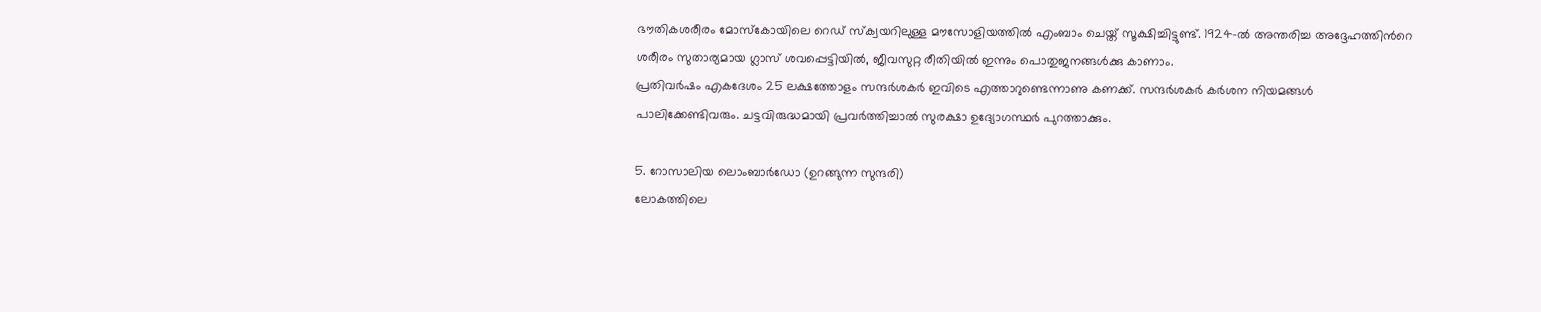ഭൗതികശരീരം മോസ്‌കോയിലെ റെഡ് സ്‌ക്വയറിലുള്ള മൗസോളിയത്തില്‍ എംബാം ചെയ്ത് സൂക്ഷിച്ചിട്ടുണ്ട്. 1924-ല്‍ അന്തരിച്ച അദ്ദേഹത്തിന്‍റെ ശരീരം സുതാര്യമായ ഗ്ലാസ് ശവപ്പെട്ടിയില്‍, ജീവസുറ്റ രീതിയില്‍ ഇന്നും പൊതുജനങ്ങള്‍ക്കു കാണാം.
പ്രതിവർഷം എകദേശം 25 ലക്ഷത്തോളം സന്ദർശകർ ഇവിടെ എത്താറുണ്ടെന്നാണു കണക്ക്. സന്ദർശകർ കർശന നിയമങ്ങൾ പാലിക്കേണ്ടിവരും. ചട്ടവിരുദ്ധമായി പ്രവർത്തിച്ചാൽ സുരക്ഷാ ഉദ്യോഗസ്ഥർ പുറത്താക്കും.

5. റോസാലിയ ലൊംബാര്‍ഡോ (ഉറങ്ങുന്ന സുന്ദരി)
ലോകത്തിലെ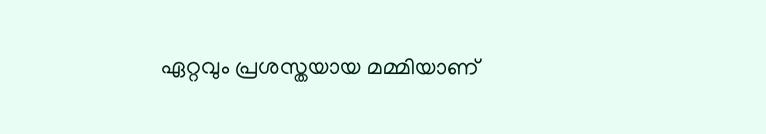ഏറ്റവും പ്രശസ്തയായ മമ്മിയാണ്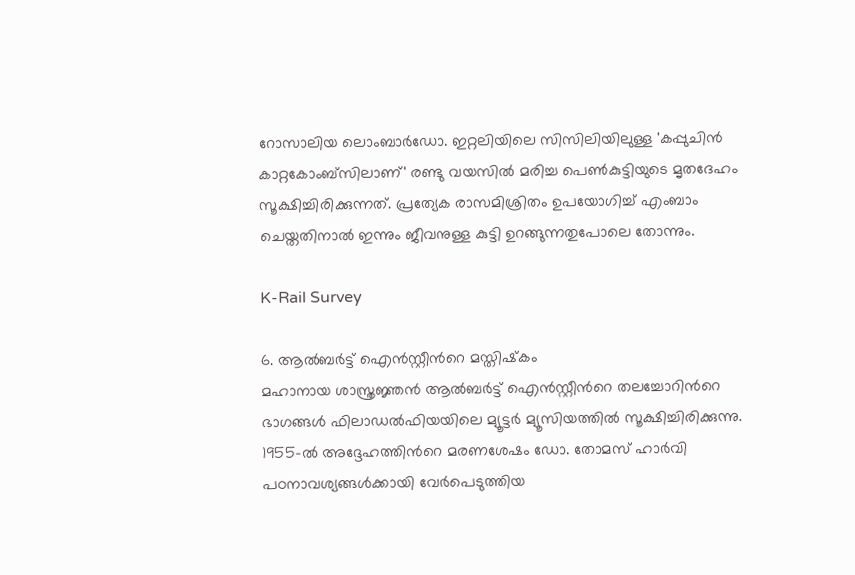റോസാലിയ ലൊംബാര്‍ഡോ. ഇറ്റലിയിലെ സിസിലിയിലുള്ള 'കപ്പുചിന്‍ കാറ്റകോംബ്‌സിലാണ്' രണ്ടു വയസില്‍ മരിച്ച പെണ്‍കുട്ടിയുടെ മൃതദേഹം സൂക്ഷിച്ചിരിക്കുന്നത്. പ്രത്യേക രാസമിശ്രിതം ഉപയോഗിച്ച് എംബാം ചെയ്തതിനാല്‍ ഇന്നും ജീവനുള്ള കുട്ടി ഉറങ്ങുന്നതുപോലെ തോന്നും.

K-Rail Survey

6. ആല്‍ബര്‍ട്ട് ഐന്‍സ്റ്റീന്‍റെ മസ്തിഷ്‌കം
മഹാനായ ശാസ്ത്രജ്ഞന്‍ ആല്‍ബര്‍ട്ട് ഐന്‍സ്റ്റീന്‍റെ തലച്ചോറിന്‍റെ ഭാഗങ്ങള്‍ ഫിലാഡല്‍ഫിയയിലെ മ്യൂട്ടര്‍ മ്യൂസിയത്തില്‍ സൂക്ഷിച്ചിരിക്കുന്നു. 1955-ല്‍ അദ്ദേഹത്തിന്‍റെ മരണശേഷം ഡോ. തോമസ് ഹാര്‍വി പഠനാവശ്യങ്ങള്‍ക്കായി വേര്‍പെടുത്തിയ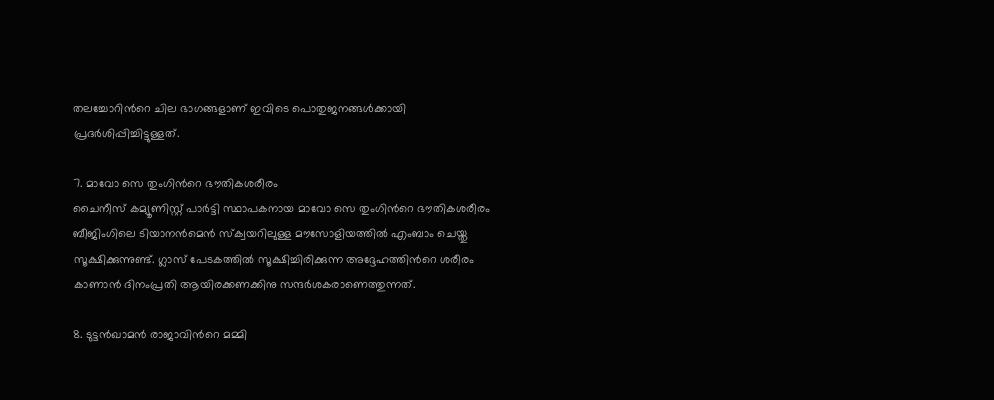തലച്ചോറിന്‍റെ ചില ഭാഗങ്ങളാണ് ഇവിടെ പൊതുജനങ്ങള്‍ക്കായി പ്രദര്‍ശിപ്പിച്ചിട്ടുള്ളത്.

7. മാവോ സെ തുംഗിന്‍റെ ഭൗതികശരീരം
ചൈനീസ് കമ്യൂണിസ്റ്റ് പാര്‍ട്ടി സ്ഥാപകനായ മാവോ സെ തുംഗിന്‍റെ ഭൗതികശരീരം ബീജിംഗിലെ ടിയാനന്‍മെന്‍ സ്‌ക്വയറിലുള്ള മൗസോളിയത്തില്‍ എംബാം ചെയ്തു സൂക്ഷിക്കുന്നുണ്ട്. ഗ്ലാസ് പേടകത്തില്‍ സൂക്ഷിച്ചിരിക്കുന്ന അദ്ദേഹത്തിന്‍റെ ശരീരം കാണാന്‍ ദിനംപ്രതി ആയിരക്കണക്കിനു സന്ദർശകരാണെത്തുന്നത്.

8. ടുട്ടന്‍ഖാമന്‍ രാജാവിന്‍റെ മമ്മി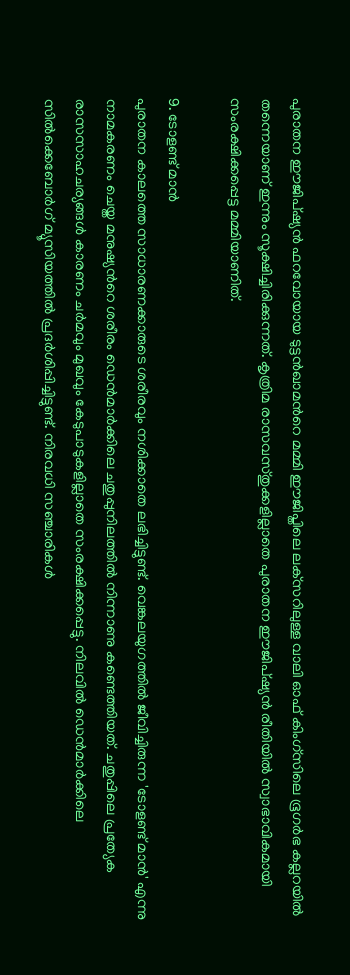പുരാതന ഈജിപ്ഷ്യന്‍ ഫറവോയായ ടുട്ടന്‍ഖാമന്‍റെ മമ്മി ഈജിപ്തിലെ ലക്‌സറിലുള്ള വാലി ഓഫ് കിംഗ്സിലെ ഭൂഗര്‍ഭ കല്ലറയില്‍ തന്നെയാണ് ഇന്നും സൂക്ഷിച്ചിരിക്കുന്നത്. കൃത്രിമ രാസവസ്തുക്കളില്ലാതെ പുരാതന ഈജിപ്ഷ്യന്‍ രീതിയില്‍ സ്വാഭാവികമായി സംരക്ഷിക്കപ്പെട്ട മമ്മിയാണിത്.

9. ടോളണ്ട് മാന്‍
പുരാതന കാലത്തെ സാധാരണക്കാരുടെ ശരീരവും നശിക്കാതെ ലഭിച്ചിട്ടുണ്ട്. വെങ്കലയുഗത്തില്‍ ജീവിച്ചിരുന്ന 'ടോളണ്ട് മാന്‍' എന്നു നാമകരണം ചെയ്ത മനുഷ്യന്‍റെ ശരീരം ഡെന്‍മാര്‍ക്കിലെ ചതുപ്പുനിലത്തില്‍ നിന്നാണു കണ്ടെത്തിയത്. ചതുപ്പിലെ പ്രത്യേക രാസസാഹചര്യങ്ങള്‍ കാരണം ചര്‍മവും മുഖവും കേടുപാടുകളില്ലാതെ സംരക്ഷിക്കപ്പെട്ടു. നിലവില്‍ ഡെന്‍മാര്‍ക്കിലെ സില്‍ക്കെബോര്‍ഗ് മ്യൂസിയത്തില്‍ പ്രദർശിപ്പിച്ചിട്ടുണ്ട്. നിരവധി സഞ്ചാരികൾ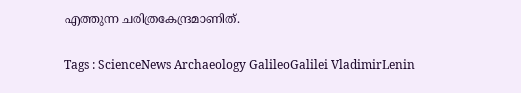എത്തുന്ന ചരിത്രകേന്ദ്രമാണിത്.

Tags : ScienceNews Archaeology GalileoGalilei VladimirLenin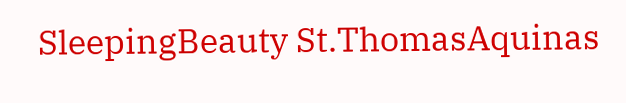SleepingBeauty St.ThomasAquinas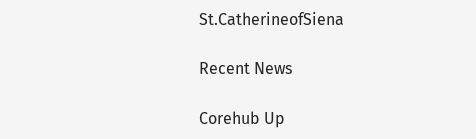St.CatherineofSiena

Recent News

Corehub Up